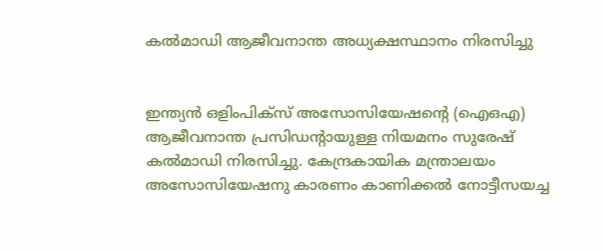കല്‍മാഡി ആജീവനാന്ത അധ്യക്ഷസ്ഥാനം നിരസിച്ചു


ഇന്ത്യന്‍ ഒളിംപിക്‌സ് അസോസിയേഷന്റെ (ഐഒഎ) ആജീവനാന്ത പ്രസിഡന്റായുള്ള നിയമനം സുരേഷ് കല്‍മാഡി നിരസിച്ചു. കേന്ദ്രകായിക മന്ത്രാലയം അസോസിയേഷനു കാരണം കാണിക്കല്‍ നോട്ടീസയച്ച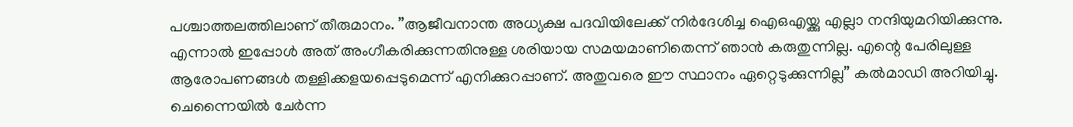പശ്ചാത്തലത്തിലാണ് തീരുമാനം. ”ആജീവനാന്ത അധ്യക്ഷ പദവിയിലേക്ക് നിര്‍ദേശിച്ച ഐഒഎയ്ക്കു എല്ലാ നന്ദിയുമറിയിക്കുന്നു. എന്നാല്‍ ഇപ്പോള്‍ അത് അംഗീകരിക്കുന്നതിനുള്ള ശരിയായ സമയമാണിതെന്ന് ഞാന്‍ കരുതുന്നില്ല. എന്റെ പേരിലുള്ള ആരോപണങ്ങള്‍ തള്ളിക്കളയപ്പെടുമെന്ന് എനിക്കുറപ്പാണ്. അതുവരെ ഈ സ്ഥാനം ഏറ്റെടുക്കുന്നില്ല” കല്‍മാഡി അറിയിച്ചു.
ചെന്നൈയില്‍ ചേര്‍ന്ന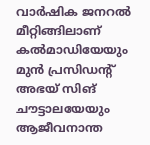വാര്‍ഷിക ജനറല്‍ മീറ്റിങ്ങിലാണ് കല്‍മാഡിയേയും മുന്‍ പ്രസിഡന്റ് അഭയ് സിങ് ചൗട്ടാലയേയും ആജീവനാന്ത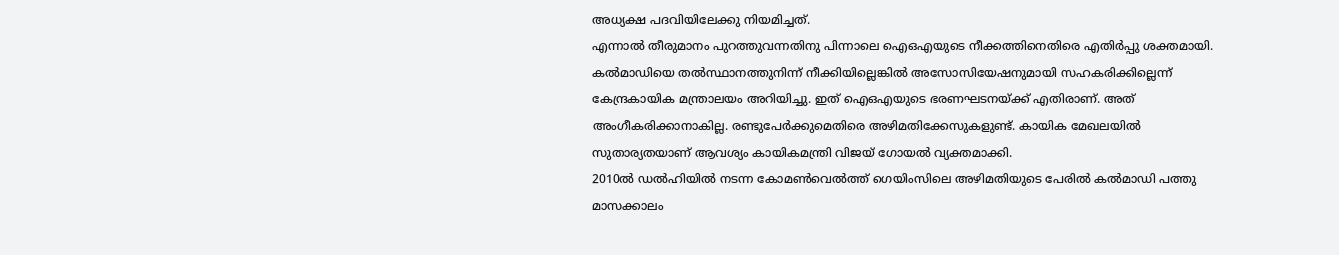അധ്യക്ഷ പദവിയിലേക്കു നിയമിച്ചത്.
എന്നാല്‍ തീരുമാനം പുറത്തുവന്നതിനു പിന്നാലെ ഐഒഎയുടെ നീക്കത്തിനെതിരെ എതിര്‍പ്പു ശക്തമായി. കല്‍മാഡിയെ തല്‍സ്ഥാനത്തുനിന്ന് നീക്കിയില്ലെങ്കില്‍ അസോസിയേഷനുമായി സഹകരിക്കില്ലെന്ന് കേന്ദ്രകായിക മന്ത്രാലയം അറിയിച്ചു. ഇത് ഐഒഎയുടെ ഭരണഘടനയ്ക്ക് എതിരാണ്. അത് അംഗീകരിക്കാനാകില്ല. രണ്ടുപേര്‍ക്കുമെതിരെ അഴിമതിക്കേസുകളുണ്ട്. കായിക മേഖലയില്‍ സുതാര്യതയാണ് ആവശ്യം കായികമന്ത്രി വിജയ് ഗോയല്‍ വ്യക്തമാക്കി.
2010ല്‍ ഡല്‍ഹിയില്‍ നടന്ന കോമണ്‍വെല്‍ത്ത് ഗെയിംസിലെ അഴിമതിയുടെ പേരില്‍ കല്‍മാഡി പത്തു മാസക്കാലം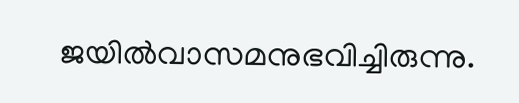ജയില്‍വാസമനുഭവിച്ചിരുന്നു.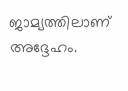ജാമ്യത്തിലാണ് അദ്ദേഹം.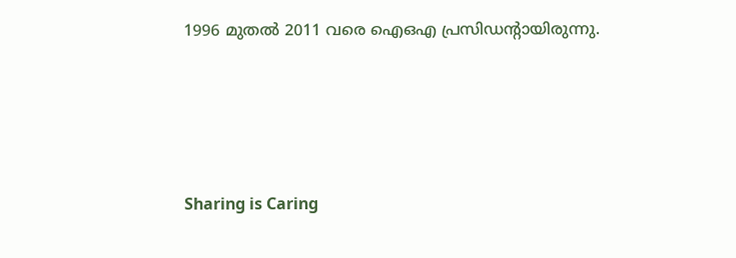1996 മുതല്‍ 2011 വരെ ഐഒഎ പ്രസിഡന്റായിരുന്നു.




Sharing is Caring